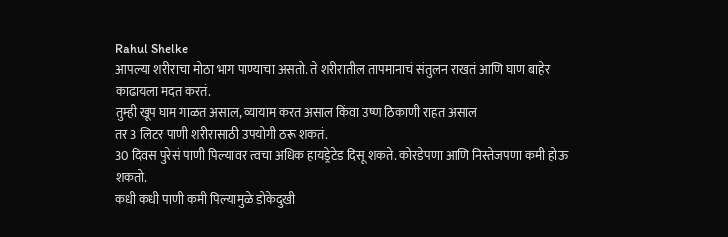Rahul Shelke
आपल्या शरीराचा मोठा भाग पाण्याचा असतो. ते शरीरातील तापमानाचं संतुलन राखतं आणि घाण बाहेर काढायला मदत करतं.
तुम्ही खूप घाम गाळत असाल, व्यायाम करत असाल किंवा उष्ण ठिकाणी राहत असाल
तर 3 लिटर पाणी शरीरासाठी उपयोगी ठरू शकतं.
30 दिवस पुरेसं पाणी पिल्यावर त्वचा अधिक हायड्रेटेड दिसू शकते. कोरडेपणा आणि निस्तेजपणा कमी होऊ शकतो.
कधी कधी पाणी कमी पिल्यामुळे डोकेदुखी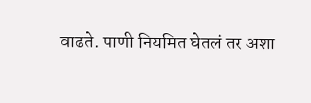वाढते. पाणी नियमित घेतलं तर अशा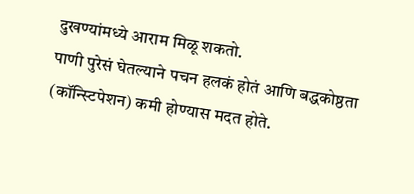दुखण्यांमध्ये आराम मिळू शकतो.
पाणी पुरेसं घेतल्याने पचन हलकं होतं आणि बद्धकोष्ठता (कॉन्स्टिपेशन) कमी होण्यास मदत होते.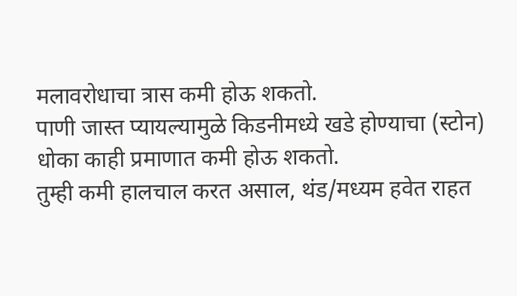मलावरोधाचा त्रास कमी होऊ शकतो.
पाणी जास्त प्यायल्यामुळे किडनीमध्ये खडे होण्याचा (स्टोन) धोका काही प्रमाणात कमी होऊ शकतो.
तुम्ही कमी हालचाल करत असाल, थंड/मध्यम हवेत राहत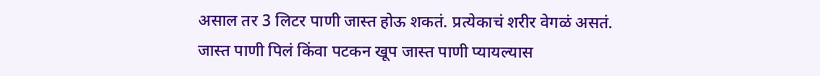असाल तर 3 लिटर पाणी जास्त होऊ शकतं. प्रत्येकाचं शरीर वेगळं असतं.
जास्त पाणी पिलं किंवा पटकन खूप जास्त पाणी प्यायल्यास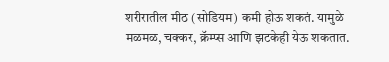शरीरातील मीठ (सोडियम) कमी होऊ शकतं. यामुळे मळमळ, चक्कर, क्रॅम्प्स आणि झटकेही येऊ शकतात.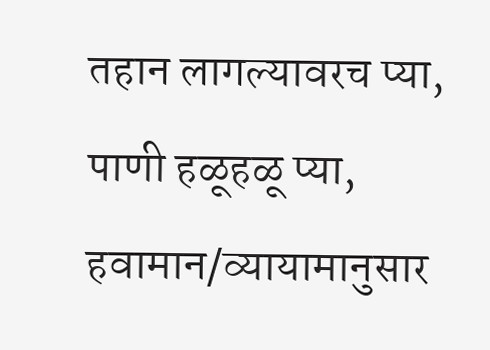तहान लागल्यावरच प्या, पाणी हळूहळू प्या, हवामान/व्यायामानुसार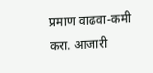प्रमाण वाढवा-कमी करा. आजारी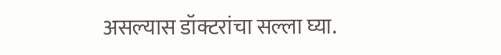असल्यास डॉक्टरांचा सल्ला घ्या.